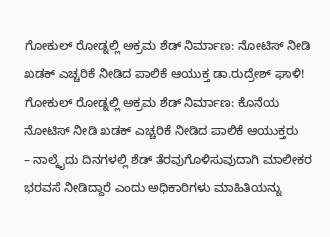ಗೋಕುಲ್ ರೋಡ್ನಲ್ಲಿ ಅಕ್ರಮ ಶೆಡ್ ನಿರ್ಮಾಣ: ನೋಟಿಸ್ ನೀಡಿ ಖಡಕ್ ಎಚ್ಚರಿಕೆ ನೀಡಿದ ಪಾಲಿಕೆ ಆಯುಕ್ತ ಡಾ.ರುದ್ರೇಶ್ ಘಾಳಿ!
ಗೋಕುಲ್ ರೋಡ್ನಲ್ಲಿ ಅಕ್ರಮ ಶೆಡ್ ನಿರ್ಮಾಣ: ಕೊನೆಯ ನೋಟಿಸ್ ನೀಡಿ ಖಡಕ್ ಎಚ್ಚರಿಕೆ ನೀಡಿದ ಪಾಲಿಕೆ ಆಯುಕ್ತರು
– ನಾಲ್ಕೈದು ದಿನಗಳಲ್ಲಿ ಶೆಡ್ ತೆರವುಗೊಳಿಸುವುದಾಗಿ ಮಾಲೀಕರ ಭರವಸೆ ನೀಡಿದ್ದಾರೆ ಎಂದು ಅಧಿಕಾರಿಗಳು ಮಾಹಿತಿಯನ್ನು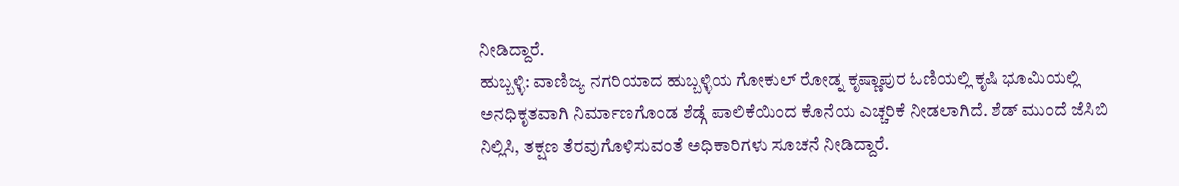ನೀಡಿದ್ದಾರೆ.
ಹುಬ್ಬಳ್ಳಿ: ವಾಣಿಜ್ಯ ನಗರಿಯಾದ ಹುಬ್ಬಳ್ಳಿಯ ಗೋಕುಲ್ ರೋಡ್ನ ಕೃಷ್ಣಾಪುರ ಓಣಿಯಲ್ಲಿ ಕೃಷಿ ಭೂಮಿಯಲ್ಲಿ ಅನಧಿಕೃತವಾಗಿ ನಿರ್ಮಾಣಗೊಂಡ ಶೆಡ್ಗೆ ಪಾಲಿಕೆಯಿಂದ ಕೊನೆಯ ಎಚ್ಚರಿಕೆ ನೀಡಲಾಗಿದೆ. ಶೆಡ್ ಮುಂದೆ ಜೆಸಿಬಿ ನಿಲ್ಲಿಸಿ, ತಕ್ಷಣ ತೆರವುಗೊಳಿಸುವಂತೆ ಅಧಿಕಾರಿಗಳು ಸೂಚನೆ ನೀಡಿದ್ದಾರೆ.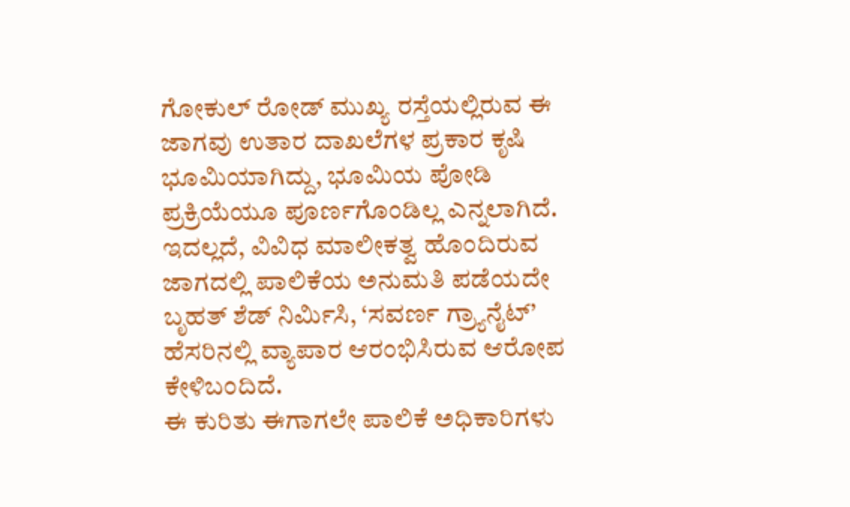ಗೋಕುಲ್ ರೋಡ್ ಮುಖ್ಯ ರಸ್ತೆಯಲ್ಲಿರುವ ಈ ಜಾಗವು ಉತಾರ ದಾಖಲೆಗಳ ಪ್ರಕಾರ ಕೃಷಿ ಭೂಮಿಯಾಗಿದ್ದು, ಭೂಮಿಯ ಪೋಡಿ ಪ್ರಕ್ರಿಯೆಯೂ ಪೂರ್ಣಗೊಂಡಿಲ್ಲ ಎನ್ನಲಾಗಿದೆ. ಇದಲ್ಲದೆ, ವಿವಿಧ ಮಾಲೀಕತ್ವ ಹೊಂದಿರುವ ಜಾಗದಲ್ಲಿ ಪಾಲಿಕೆಯ ಅನುಮತಿ ಪಡೆಯದೇ ಬೃಹತ್ ಶೆಡ್ ನಿರ್ಮಿಸಿ, ‘ಸವರ್ಣ ಗ್ರ್ಯಾನೈಟ್’ ಹೆಸರಿನಲ್ಲಿ ವ್ಯಾಪಾರ ಆರಂಭಿಸಿರುವ ಆರೋಪ ಕೇಳಿಬಂದಿದೆ.
ಈ ಕುರಿತು ಈಗಾಗಲೇ ಪಾಲಿಕೆ ಅಧಿಕಾರಿಗಳು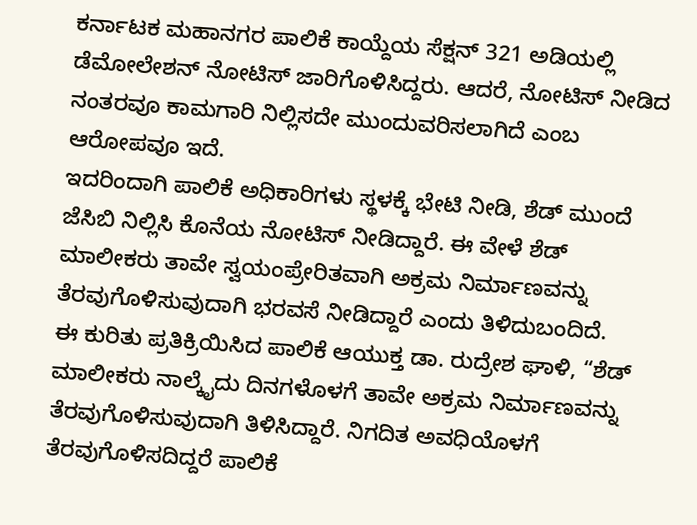ಕರ್ನಾಟಕ ಮಹಾನಗರ ಪಾಲಿಕೆ ಕಾಯ್ದೆಯ ಸೆಕ್ಷನ್ 321 ಅಡಿಯಲ್ಲಿ ಡೆಮೋಲೇಶನ್ ನೋಟಿಸ್ ಜಾರಿಗೊಳಿಸಿದ್ದರು. ಆದರೆ, ನೋಟಿಸ್ ನೀಡಿದ ನಂತರವೂ ಕಾಮಗಾರಿ ನಿಲ್ಲಿಸದೇ ಮುಂದುವರಿಸಲಾಗಿದೆ ಎಂಬ ಆರೋಪವೂ ಇದೆ.
ಇದರಿಂದಾಗಿ ಪಾಲಿಕೆ ಅಧಿಕಾರಿಗಳು ಸ್ಥಳಕ್ಕೆ ಭೇಟಿ ನೀಡಿ, ಶೆಡ್ ಮುಂದೆ ಜೆಸಿಬಿ ನಿಲ್ಲಿಸಿ ಕೊನೆಯ ನೋಟಿಸ್ ನೀಡಿದ್ದಾರೆ. ಈ ವೇಳೆ ಶೆಡ್ ಮಾಲೀಕರು ತಾವೇ ಸ್ವಯಂಪ್ರೇರಿತವಾಗಿ ಅಕ್ರಮ ನಿರ್ಮಾಣವನ್ನು ತೆರವುಗೊಳಿಸುವುದಾಗಿ ಭರವಸೆ ನೀಡಿದ್ದಾರೆ ಎಂದು ತಿಳಿದುಬಂದಿದೆ.
ಈ ಕುರಿತು ಪ್ರತಿಕ್ರಿಯಿಸಿದ ಪಾಲಿಕೆ ಆಯುಕ್ತ ಡಾ. ರುದ್ರೇಶ ಘಾಳಿ, “ಶೆಡ್ ಮಾಲೀಕರು ನಾಲ್ಕೈದು ದಿನಗಳೊಳಗೆ ತಾವೇ ಅಕ್ರಮ ನಿರ್ಮಾಣವನ್ನು ತೆರವುಗೊಳಿಸುವುದಾಗಿ ತಿಳಿಸಿದ್ದಾರೆ. ನಿಗದಿತ ಅವಧಿಯೊಳಗೆ ತೆರವುಗೊಳಿಸದಿದ್ದರೆ ಪಾಲಿಕೆ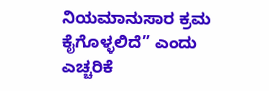ನಿಯಮಾನುಸಾರ ಕ್ರಮ ಕೈಗೊಳ್ಳಲಿದೆ” ಎಂದು ಎಚ್ಚರಿಕೆ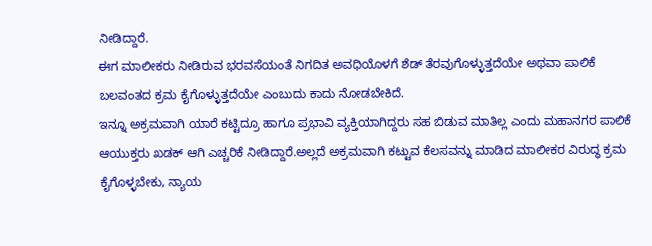ನೀಡಿದ್ದಾರೆ.
ಈಗ ಮಾಲೀಕರು ನೀಡಿರುವ ಭರವಸೆಯಂತೆ ನಿಗದಿತ ಅವಧಿಯೊಳಗೆ ಶೆಡ್ ತೆರವುಗೊಳ್ಳುತ್ತದೆಯೇ ಅಥವಾ ಪಾಲಿಕೆ ಬಲವಂತದ ಕ್ರಮ ಕೈಗೊಳ್ಳುತ್ತದೆಯೇ ಎಂಬುದು ಕಾದು ನೋಡಬೇಕಿದೆ.
ಇನ್ನೂ ಅಕ್ರಮವಾಗಿ ಯಾರೆ ಕಟ್ಟಿದ್ರೂ ಹಾಗೂ ಪ್ರಭಾವಿ ವ್ಯಕ್ತಿಯಾಗಿದ್ದರು ಸಹ ಬಿಡುವ ಮಾತಿಲ್ಲ ಎಂದು ಮಹಾನಗರ ಪಾಲಿಕೆ ಆಯುಕ್ತರು ಖಡಕ್ ಆಗಿ ಎಚ್ಚರಿಕೆ ನೀಡಿದ್ದಾರೆ.ಅಲ್ಲದೆ ಅಕ್ರಮವಾಗಿ ಕಟ್ಟುವ ಕೆಲಸವನ್ನು ಮಾಡಿದ ಮಾಲೀಕರ ವಿರುದ್ಧ ಕ್ರಮ ಕೈಗೊಳ್ಳಬೇಕು, ನ್ಯಾಯ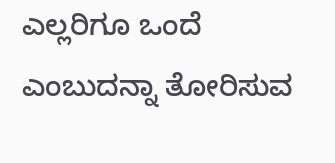ಎಲ್ಲರಿಗೂ ಒಂದೆ ಎಂಬುದನ್ನಾ ತೋರಿಸುವ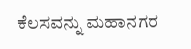ಕೆಲಸವನ್ನು ಮಹಾನಗರ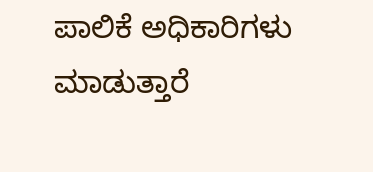ಪಾಲಿಕೆ ಅಧಿಕಾರಿಗಳು ಮಾಡುತ್ತಾರೆ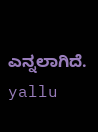ಎನ್ನಲಾಗಿದೆ.
yallu